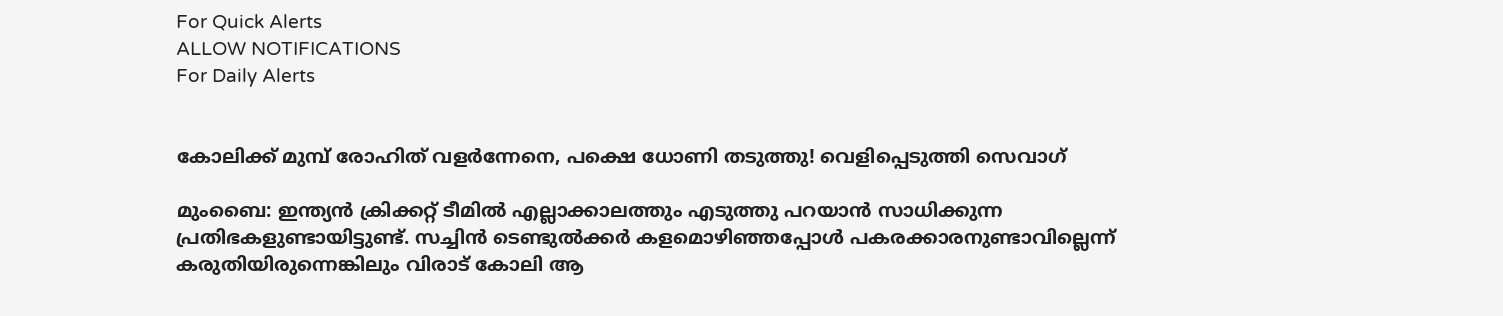For Quick Alerts
ALLOW NOTIFICATIONS
For Daily Alerts


കോലിക്ക് മുമ്പ് രോഹിത് വളര്‍ന്നേനെ, പക്ഷെ ധോണി തടുത്തു! വെളിപ്പെടുത്തി സെവാഗ്

മുംബൈ: ഇന്ത്യന്‍ ക്രിക്കറ്റ് ടീമില്‍ എല്ലാക്കാലത്തും എടുത്തു പറയാന്‍ സാധിക്കുന്ന പ്രതിഭകളുണ്ടായിട്ടുണ്ട്. സച്ചിന്‍ ടെണ്ടുല്‍ക്കര്‍ കളമൊഴിഞ്ഞപ്പോള്‍ പകരക്കാരനുണ്ടാവില്ലെന്ന് കരുതിയിരുന്നെങ്കിലും വിരാട് കോലി ആ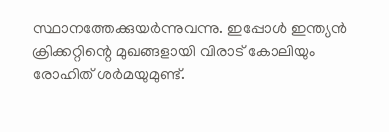സ്ഥാനത്തേക്കുയര്‍ന്നുവന്നു. ഇപ്പോള്‍ ഇന്ത്യന്‍ ക്രിക്കറ്റിന്റെ മുഖങ്ങളായി വിരാട് കോലിയും രോഹിത് ശര്‍മയുമുണ്ട്.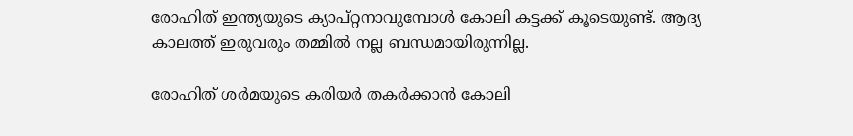രോഹിത് ഇന്ത്യയുടെ ക്യാപ്റ്റനാവുമ്പോള്‍ കോലി കട്ടക്ക് കൂടെയുണ്ട്. ആദ്യ കാലത്ത് ഇരുവരും തമ്മില്‍ നല്ല ബന്ധമായിരുന്നില്ല.

രോഹിത് ശര്‍മയുടെ കരിയര്‍ തകര്‍ക്കാന്‍ കോലി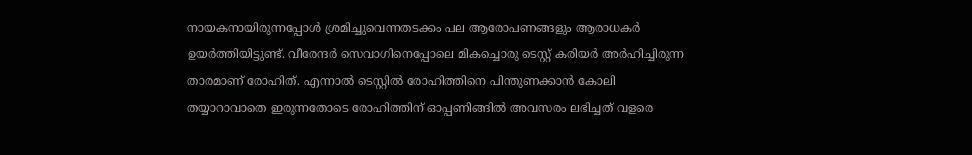നായകനായിരുന്നപ്പോള്‍ ശ്രമിച്ചുവെന്നതടക്കം പല ആരോപണങ്ങളും ആരാധകര്‍ ഉയര്‍ത്തിയിട്ടുണ്ട്. വീരേന്ദര്‍ സെവാഗിനെപ്പോലെ മികച്ചൊരു ടെസ്റ്റ് കരിയര്‍ അര്‍ഹിച്ചിരുന്ന താരമാണ് രോഹിത്. എന്നാല്‍ ടെസ്റ്റില്‍ രോഹിത്തിനെ പിന്തുണക്കാന്‍ കോലി തയ്യാറാവാതെ ഇരുന്നതോടെ രോഹിത്തിന് ഓപ്പണിങ്ങില്‍ അവസരം ലഭിച്ചത് വളരെ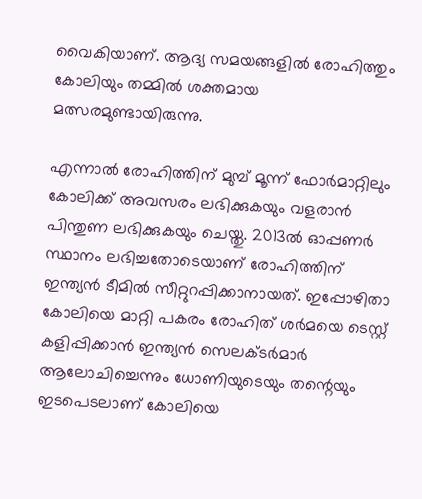വൈകിയാണ്. ആദ്യ സമയങ്ങളില്‍ രോഹിത്തും കോലിയും തമ്മില്‍ ശക്തമായ മത്സരമുണ്ടായിരുന്നു.

എന്നാല്‍ രോഹിത്തിന് മുമ്പ് മൂന്ന് ഫോര്‍മാറ്റിലും കോലിക്ക് അവസരം ലഭിക്കുകയും വളരാന്‍ പിന്തുണ ലഭിക്കുകയും ചെയ്തു. 2013ല്‍ ഓപ്പണര്‍ സ്ഥാനം ലഭിച്ചതോടെയാണ് രോഹിത്തിന് ഇന്ത്യന്‍ ടീമില്‍ സീറ്റുറപ്പിക്കാനായത്. ഇപ്പോഴിതാ കോലിയെ മാറ്റി പകരം രോഹിത് ശര്‍മയെ ടെസ്റ്റ് കളിപ്പിക്കാന്‍ ഇന്ത്യന്‍ സെലക്ടര്‍മാര്‍ ആലോചിച്ചെന്നും ധോണിയുടെയും തന്റെയും ഇടപെടലാണ് കോലിയെ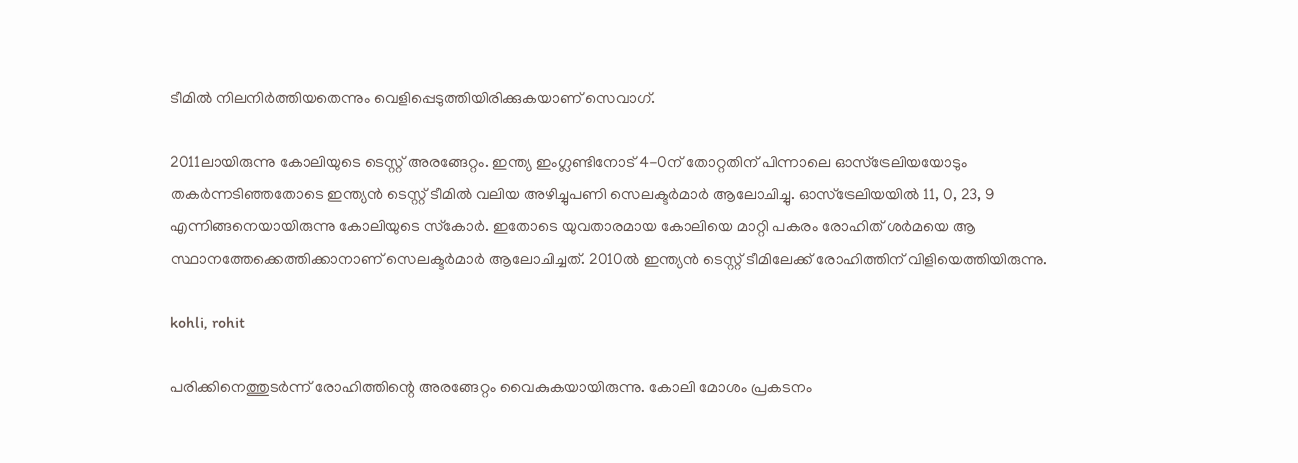ടീമില്‍ നിലനിര്‍ത്തിയതെന്നും വെളിപ്പെടുത്തിയിരിക്കുകയാണ് സെവാഗ്.

2011ലായിരുന്നു കോലിയുടെ ടെസ്റ്റ് അരങ്ങേറ്റം. ഇന്ത്യ ഇംഗ്ലണ്ടിനോട് 4-0ന് തോറ്റതിന് പിന്നാലെ ഓസ്‌ട്രേലിയയോടും തകര്‍ന്നടിഞ്ഞതോടെ ഇന്ത്യന്‍ ടെസ്റ്റ് ടീമില്‍ വലിയ അഴിച്ചുപണി സെലക്ടര്‍മാര്‍ ആലോചിച്ചു. ഓസ്‌ട്രേലിയയില്‍ 11, 0, 23, 9 എന്നിങ്ങനെയായിരുന്നു കോലിയുടെ സ്‌കോര്‍. ഇതോടെ യുവതാരമായ കോലിയെ മാറ്റി പകരം രോഹിത് ശര്‍മയെ ആ സ്ഥാനത്തേക്കെത്തിക്കാനാണ് സെലക്ടര്‍മാര്‍ ആലോചിച്ചത്. 2010ല്‍ ഇന്ത്യന്‍ ടെസ്റ്റ് ടീമിലേക്ക് രോഹിത്തിന് വിളിയെത്തിയിരുന്നു.

kohli, rohit

പരിക്കിനെത്തുടര്‍ന്ന് രോഹിത്തിന്റെ അരങ്ങേറ്റം വൈകുകയായിരുന്നു. കോലി മോശം പ്രകടനം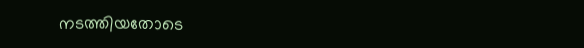നടത്തിയതോടെ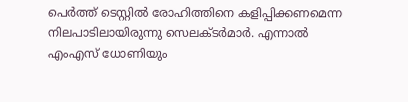പെര്‍ത്ത് ടെസ്റ്റില്‍ രോഹിത്തിനെ കളിപ്പിക്കണമെന്ന നിലപാടിലായിരുന്നു സെലക്ടര്‍മാര്‍. എന്നാല്‍ എംഎസ് ധോണിയും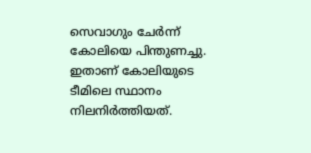സെവാഗും ചേര്‍ന്ന് കോലിയെ പിന്തുണച്ചു. ഇതാണ് കോലിയുടെ ടീമിലെ സ്ഥാനം നിലനിര്‍ത്തിയത്.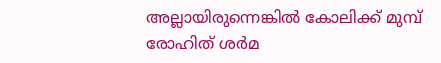അല്ലായിരുന്നെങ്കില്‍ കോലിക്ക് മുമ്പ് രോഹിത് ശര്‍മ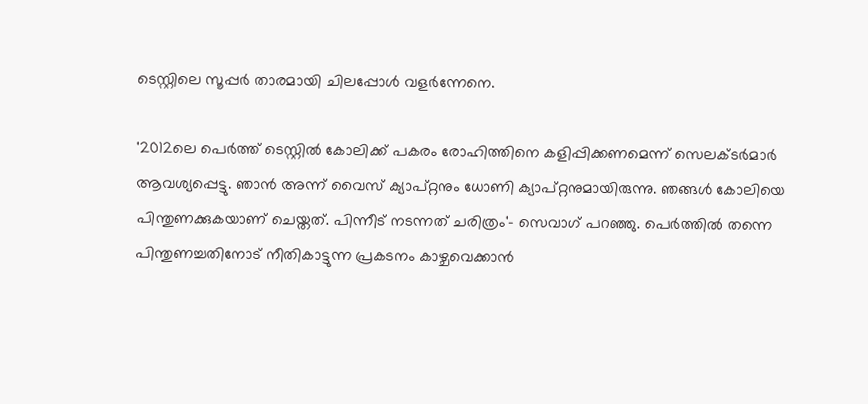ടെസ്റ്റിലെ സൂപ്പര്‍ താരമായി ചിലപ്പോള്‍ വളര്‍ന്നേനെ.

'2012ലെ പെര്‍ത്ത് ടെസ്റ്റില്‍ കോലിക്ക് പകരം രോഹിത്തിനെ കളിപ്പിക്കണമെന്ന് സെലക്ടര്‍മാര്‍ ആവശ്യപ്പെട്ടു. ഞാന്‍ അന്ന് വൈസ് ക്യാപ്റ്റനും ധോണി ക്യാപ്റ്റനുമായിരുന്നു. ഞങ്ങള്‍ കോലിയെ പിന്തുണക്കുകയാണ് ചെയ്തത്. പിന്നീട് നടന്നത് ചരിത്രം'- സെവാഗ് പറഞ്ഞു. പെര്‍ത്തില്‍ തന്നെ പിന്തുണച്ചതിനോട് നീതികാട്ടുന്ന പ്രകടനം കാഴ്ചവെക്കാന്‍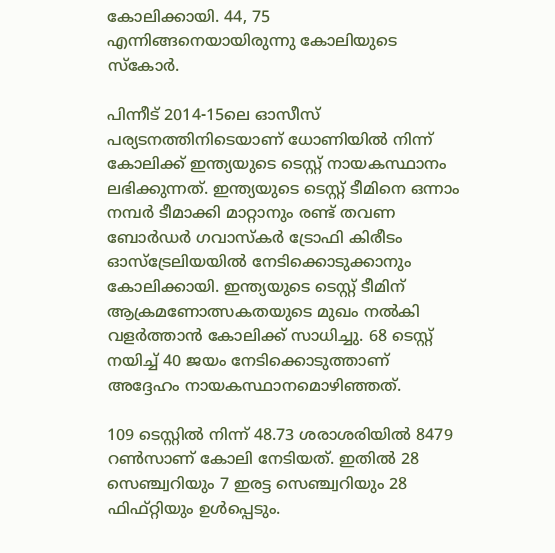കോലിക്കായി. 44, 75 എന്നിങ്ങനെയായിരുന്നു കോലിയുടെ സ്‌കോര്‍.

പിന്നീട് 2014-15ലെ ഓസീസ് പര്യടനത്തിനിടെയാണ് ധോണിയില്‍ നിന്ന് കോലിക്ക് ഇന്ത്യയുടെ ടെസ്റ്റ് നായകസ്ഥാനം ലഭിക്കുന്നത്. ഇന്ത്യയുടെ ടെസ്റ്റ് ടീമിനെ ഒന്നാം നമ്പര്‍ ടീമാക്കി മാറ്റാനും രണ്ട് തവണ ബോര്‍ഡര്‍ ഗവാസ്‌കര്‍ ട്രോഫി കിരീടം ഓസ്‌ട്രേലിയയില്‍ നേടിക്കൊടുക്കാനും കോലിക്കായി. ഇന്ത്യയുടെ ടെസ്റ്റ് ടീമിന് ആക്രമണോത്സകതയുടെ മുഖം നല്‍കി വളര്‍ത്താന്‍ കോലിക്ക് സാധിച്ചു. 68 ടെസ്റ്റ് നയിച്ച് 40 ജയം നേടിക്കൊടുത്താണ് അദ്ദേഹം നായകസ്ഥാനമൊഴിഞ്ഞത്.

109 ടെസ്റ്റില്‍ നിന്ന് 48.73 ശരാശരിയില്‍ 8479 റണ്‍സാണ് കോലി നേടിയത്. ഇതില്‍ 28 സെഞ്ച്വറിയും 7 ഇരട്ട സെഞ്ച്വറിയും 28 ഫിഫ്റ്റിയും ഉള്‍പ്പെടും.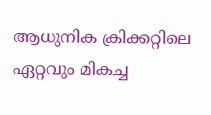ആധുനിക ക്രിക്കറ്റിലെ ഏറ്റവും മികച്ച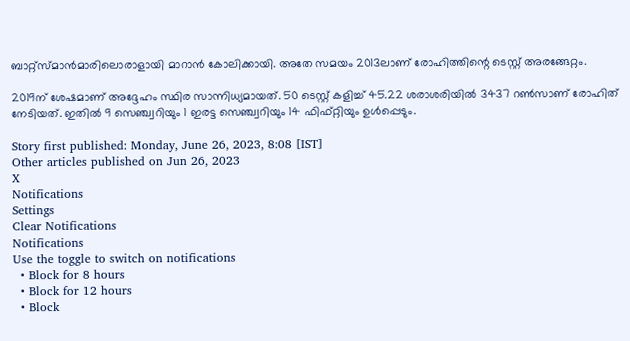ബാറ്റ്‌സ്മാന്‍മാരിലൊരാളായി മാറാന്‍ കോലിക്കായി. അതേ സമയം 2013ലാണ് രോഹിത്തിന്റെ ടെസ്റ്റ് അരങ്ങേറ്റം.

2019ന് ശേഷമാണ് അദ്ദേഹം സ്ഥിര സാന്നിധ്യമായത്. 50 ടെസ്റ്റ് കളിച്ച് 45.22 ശരാശരിയില്‍ 3437 റണ്‍സാണ് രോഹിത് നേടിയത്. ഇതില്‍ 9 സെഞ്ച്വറിയും 1 ഇരട്ട സെഞ്ച്വറിയും 14 ഫിഫ്റ്റിയും ഉള്‍പ്പെടും.

Story first published: Monday, June 26, 2023, 8:08 [IST]
Other articles published on Jun 26, 2023
X
Notifications
Settings
Clear Notifications
Notifications
Use the toggle to switch on notifications
  • Block for 8 hours
  • Block for 12 hours
  • Block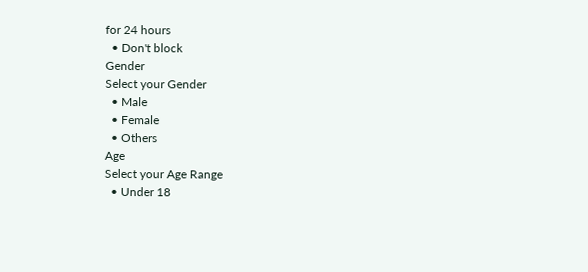for 24 hours
  • Don't block
Gender
Select your Gender
  • Male
  • Female
  • Others
Age
Select your Age Range
  • Under 18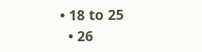• 18 to 25
  • 26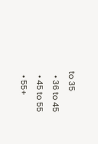to 35
  • 36 to 45
  • 45 to 55
  • 55+